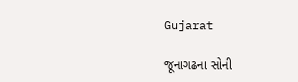Gujarat

જૂનાગઢના સોની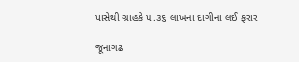પાસેથી ગ્રાહકે ૫.૩૬ લાખના દાગીના લઈ ફરાર

જૂનાગઢ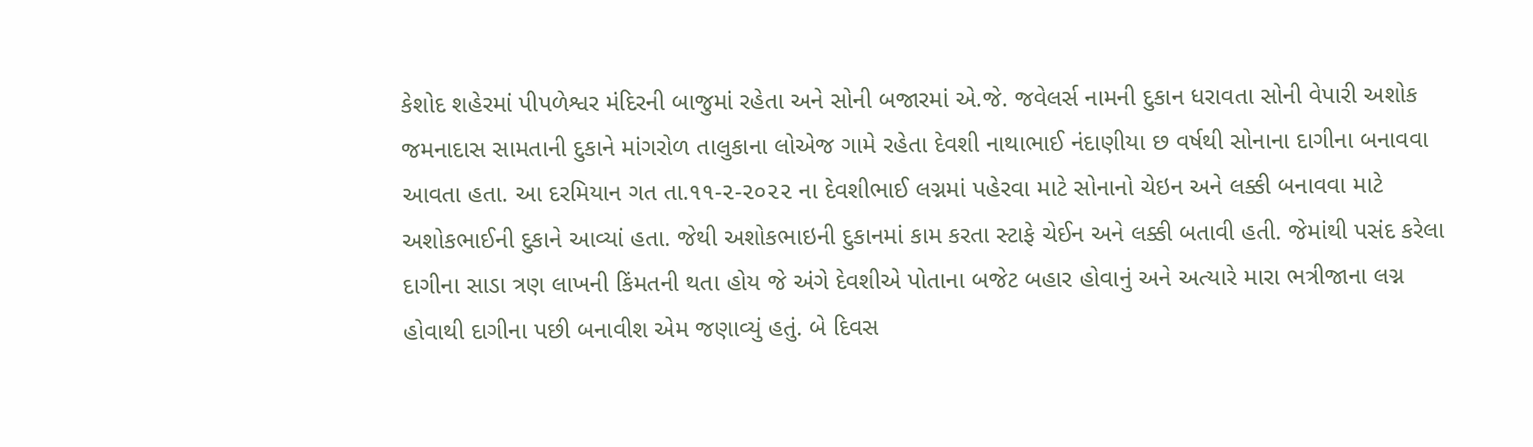કેશોદ શહેરમાં પીપળેશ્વર મંદિરની બાજુમાં રહેતા અને સોની બજારમાં એ.જે. જવેલર્સ નામની દુકાન ધરાવતા સોની વેપારી અશોક જમનાદાસ સામતાની દુકાને માંગરોળ તાલુકાના લોએજ ગામે રહેતા દેવશી નાથાભાઈ નંદાણીયા છ વર્ષથી સોનાના દાગીના બનાવવા આવતા હતા. આ દરમિયાન ગત તા.૧૧-૨-૨૦૨૨ ના દેવશીભાઈ લગ્નમાં પહેરવા માટે સોનાનો ચેઇન અને લક્કી બનાવવા માટે અશોકભાઈની દુકાને આવ્યાં હતા. જેથી અશોકભાઇની દુકાનમાં કામ કરતા સ્ટાફે ચેઈન અને લક્કી બતાવી હતી. જેમાંથી પસંદ કરેલા દાગીના સાડા ત્રણ લાખની કિંમતની થતા હોય જે અંગે દેવશીએ પોતાના બજેટ બહાર હોવાનું અને અત્યારે મારા ભત્રીજાના લગ્ન હોવાથી દાગીના પછી બનાવીશ એમ જણાવ્યું હતું. બે દિવસ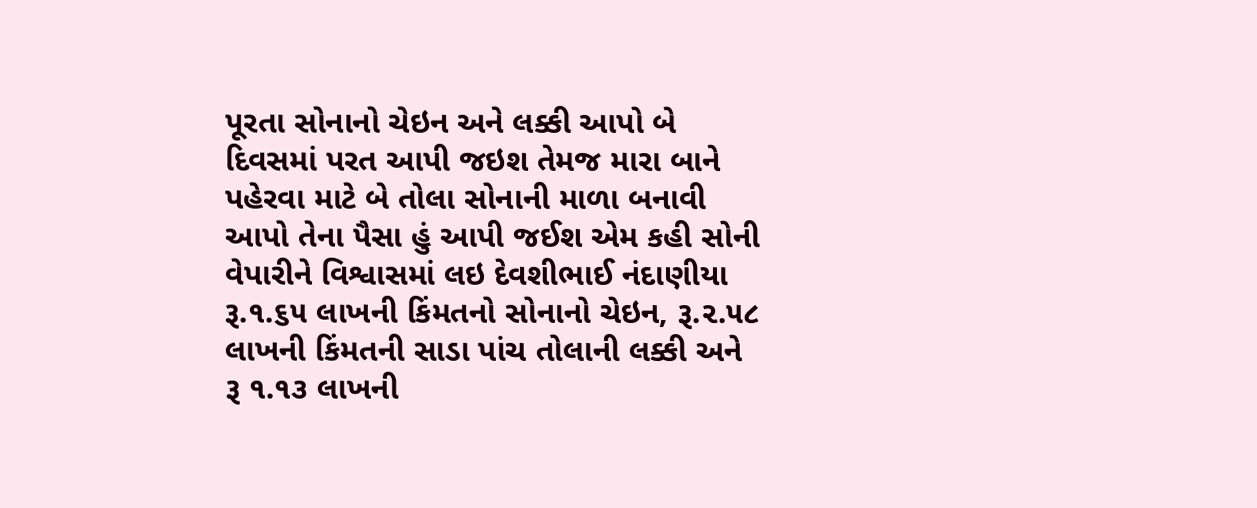પૂરતા સોનાનો ચેઇન અને લક્કી આપો બે દિવસમાં પરત આપી જઇશ તેમજ મારા બાને પહેરવા માટે બે તોલા સોનાની માળા બનાવી આપો તેના પૈસા હું આપી જઈશ એમ કહી સોની વેપારીને વિશ્વાસમાં લઇ દેવશીભાઈ નંદાણીયા રૂ.૧.૬૫ લાખની કિંમતનો સોનાનો ચેઇન, રૂ.૨.૫૮ લાખની કિંમતની સાડા પાંચ તોલાની લક્કી અને રૂ ૧.૧૩ લાખની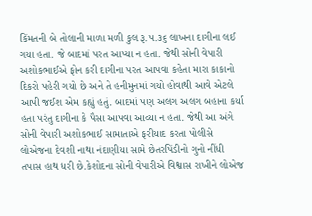કિંમતની બે તોલાની માળા મળી કુલ રૂ.૫.૩૬ લાખના દાગીના લઈ ગયા હતા. જે બાદમાં પરત આપ્યા ન હતા. જેથી સોની વેપારી અશોકભાઈએ ફોન કરી દાગીના પરત આપવા કહેતા મારા કાકાનો દિકરો પહેરી ગયો છે અને તે હનીમુનમાં ગયો હોવાથી આવે એટલે આપી જઈશ એમ કહ્યું હતું. બાદમાં પણ અલગ અલગ બહાના કર્યા હતા પરંતુ દાગીના કે પૈસા આપવા આવ્યા ન હતા. જેથી આ અંગે સોની વેપારી અશોકભાઈ સામાતાએ ફરીયાદ કરતા પોલીસે લોએજના દેવશી નાથા નંદાણીયા સામે છેતરપિંડીનો ગુનો નીંધી તપાસ હાથ ધરી છે.કેશોદના સોની વેપારીએ વિશ્વાસ રાખીને લોએજ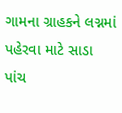ગામના ગ્રાહકને લગ્નમાં પહેરવા માટે સાડા પાંચ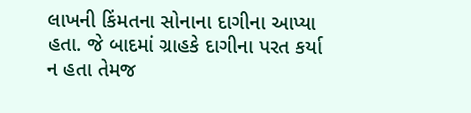લાખની કિંમતના સોનાના દાગીના આપ્યા હતા. જે બાદમાં ગ્રાહકે દાગીના પરત કર્યા ન હતા તેમજ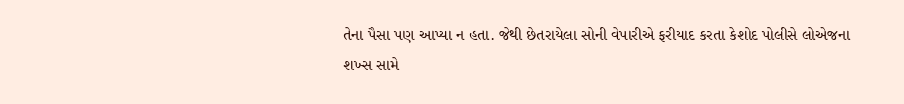તેના પૈસા પણ આપ્યા ન હતા. જેથી છેતરાયેલા સોની વેપારીએ ફરીયાદ કરતા કેશોદ પોલીસે લોએજના શખ્સ સામે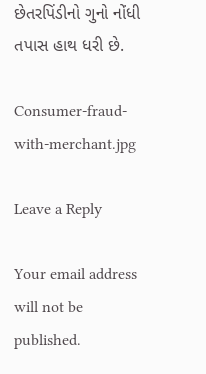છેતરપિંડીનો ગુનો નોંધી તપાસ હાથ ધરી છે.

Consumer-fraud-with-merchant.jpg

Leave a Reply

Your email address will not be published.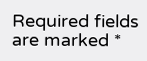Required fields are marked *